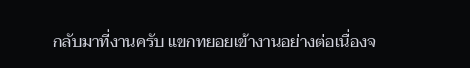กลับมาที่งานครับ แขกทยอยเข้างานอย่างต่อเนื่องจ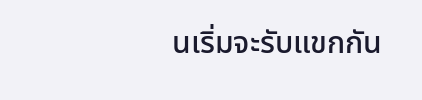นเริ่มจะรับแขกกัน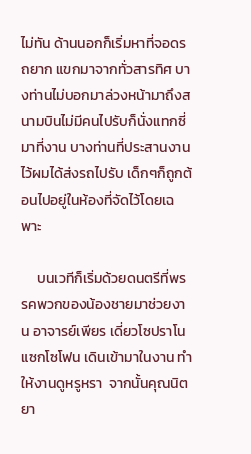ไม่ทัน ด้านนอกก็เริ่มหาที่จอดรถยาก แขกมาจากทั่วสารทิศ บางท่านไม่บอกมาล่วงหน้ามาถึงสนามบินไม่มีคนไปรับก็นั่งแทกซี่มาที่งาน บางท่านที่ประสานงานไว้ผมได้ส่งรถไปรับ เด็กๆก็ถูกต้อนไปอยู่ในห้องที่จัดไว้โดยเฉพาะ

     บนเวทีก็เริ่มด้วยดนตรีที่พรรคพวกของน้องชายมาช่วยงาน อาจารย์เพียร เดี่ยวโซปราโนแซกโซโฟน เดินเข้ามาในงาน ทำให้งานดูหรูหรา  จากนั้นคุณนิตยา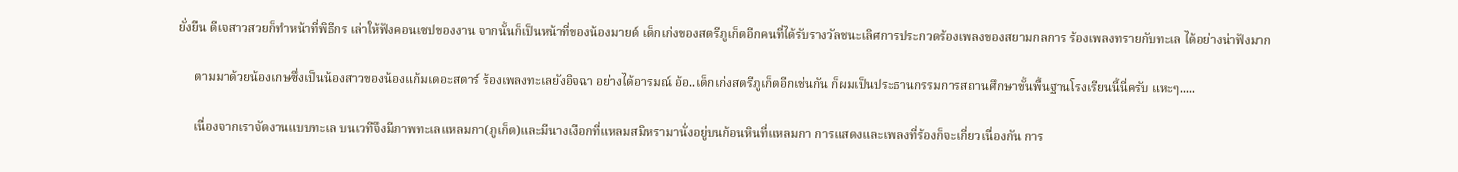ยั่งยืน ดีเจสาวสวยก็ทำหน้าที่พิธีกร เล่าให้ฟังคอนเซปของงาน จากนั้นก็เป็นหน้าที่ของน้องมายด์ เด็กเก่งของสตรีภูเก็ตอีกคนที่ได้รับรางวัลชนะเลิศการประกวดร้องเพลงของสยามกลการ ร้องเพลงทรายกับทะเล ได้อย่างน่าฟังมาก

     ตามมาด้วยน้องเกษซึ่งเป็นน้องสาวของน้องแก้มเดอะสตาร์ ร้องเพลงทะเลยังอิจฉา อย่างได้อารมณ์ อ้อ..เด็กเก่งสตรีภูเก็ตอีกเช่นกัน ก็ผมเป็นประธานกรรมการสถานศึกษาขั้นพื้นฐานโรงเรียนนี้นี่ครับ แหะๆ.....

     เนื่องจากเราจัดงานแบบทะเล บนเวทีจึงมีภาพทะเลแหลมกา(ภูเก็ต)และมีนางเงือกที่แหลมสมิหรามานั่งอยู่บนก้อนหินที่แหลมกา การแสดงและเพลงที่ร้องก็จะเกี่ยวเนื่องกัน การ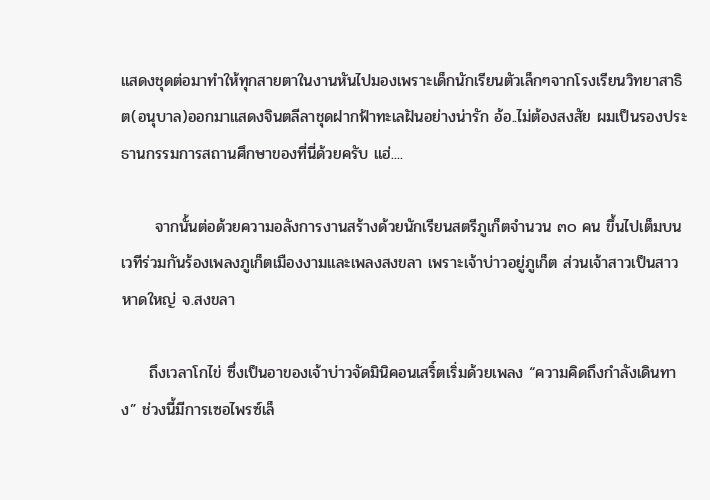แสดงชุดต่อมาทำให้ทุกสายตาในงานหันไปมองเพราะเด็กนักเรียนตัวเล็กๆจากโรงเรียนวิทยาสาธิต(อนุบาล)ออกมาแสดงจินตลีลาชุดฝากฟ้าทะเลฝันอย่างน่ารัก อ้อ..ไม่ต้องสงสัย ผมเป็นรองประธานกรรมการสถานศึกษาของที่นี่ด้วยครับ แฮ่....

      จากนั้นต่อด้วยความอลังการงานสร้างด้วยนักเรียนสตรีภูเก็ตจำนวน ๓๐ คน ขึ้นไปเต็มบนเวทีร่วมกันร้องเพลงภูเก็ตเมืองงามและเพลงสงขลา เพราะเจ้าบ่าวอยู่ภูเก็ต ส่วนเจ้าสาวเป็นสาวหาดใหญ่ จ.สงขลา

     ถึงเวลาโกไข่ ซึ่งเป็นอาของเจ้าบ่าวจัดมินิคอนเสริ์ตเริ่มด้วยเพลง “ความคิดถึงกำลังเดินทาง” ช่วงนี้มีการเซอไพรซ์เล็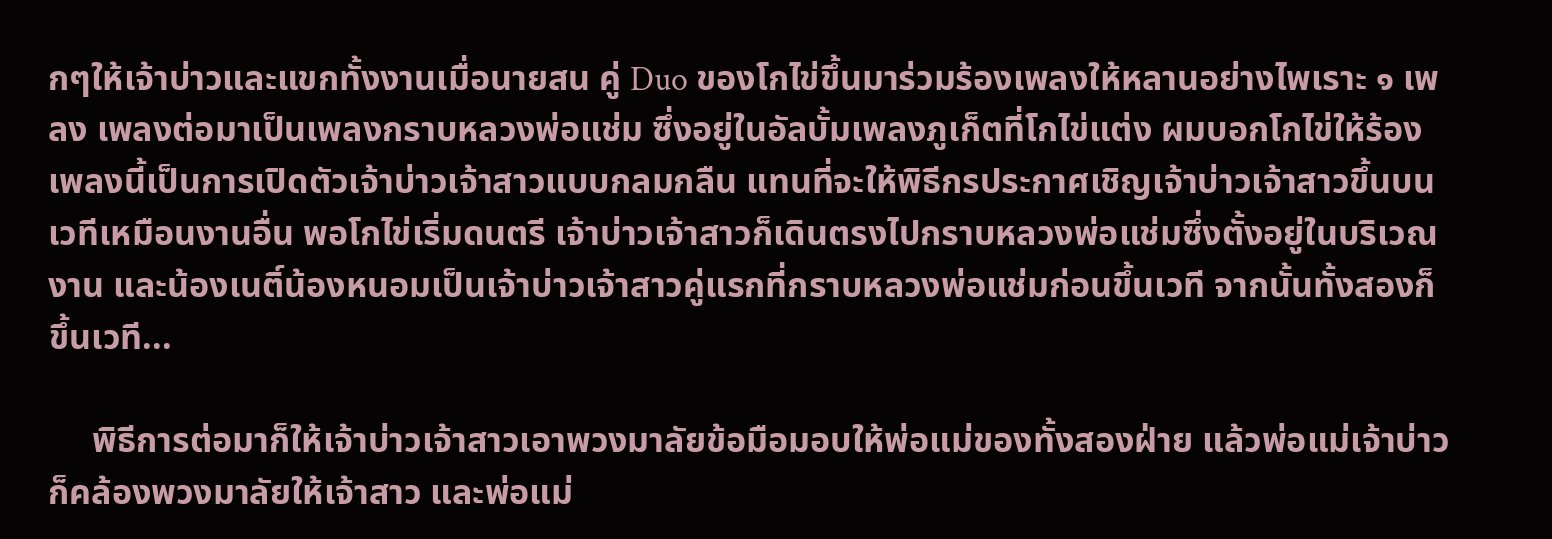กๆให้เจ้าบ่าวและแขกทั้งงานเมื่อนายสน คู่ Duo ของโกไข่ขึ้นมาร่วมร้องเพลงให้หลานอย่างไพเราะ ๑ เพลง เพลงต่อมาเป็นเพลงกราบหลวงพ่อแช่ม ซึ่งอยู่ในอัลบั้มเพลงภูเก็ตที่โกไข่แต่ง ผมบอกโกไข่ให้ร้องเพลงนี้เป็นการเปิดตัวเจ้าบ่าวเจ้าสาวแบบกลมกลืน แทนที่จะให้พิธีกรประกาศเชิญเจ้าบ่าวเจ้าสาวขึ้นบนเวทีเหมือนงานอื่น พอโกไข่เริ่มดนตรี เจ้าบ่าวเจ้าสาวก็เดินตรงไปกราบหลวงพ่อแช่มซึ่งตั้งอยู่ในบริเวณงาน และน้องเนติ์น้องหนอมเป็นเจ้าบ่าวเจ้าสาวคู่แรกที่กราบหลวงพ่อแช่มก่อนขึ้นเวที จากนั้นทั้งสองก็ขึ้นเวที...

     พิธีการต่อมาก็ให้เจ้าบ่าวเจ้าสาวเอาพวงมาลัยข้อมือมอบให้พ่อแม่ของทั้งสองฝ่าย แล้วพ่อแม่เจ้าบ่าวก็คล้องพวงมาลัยให้เจ้าสาว และพ่อแม่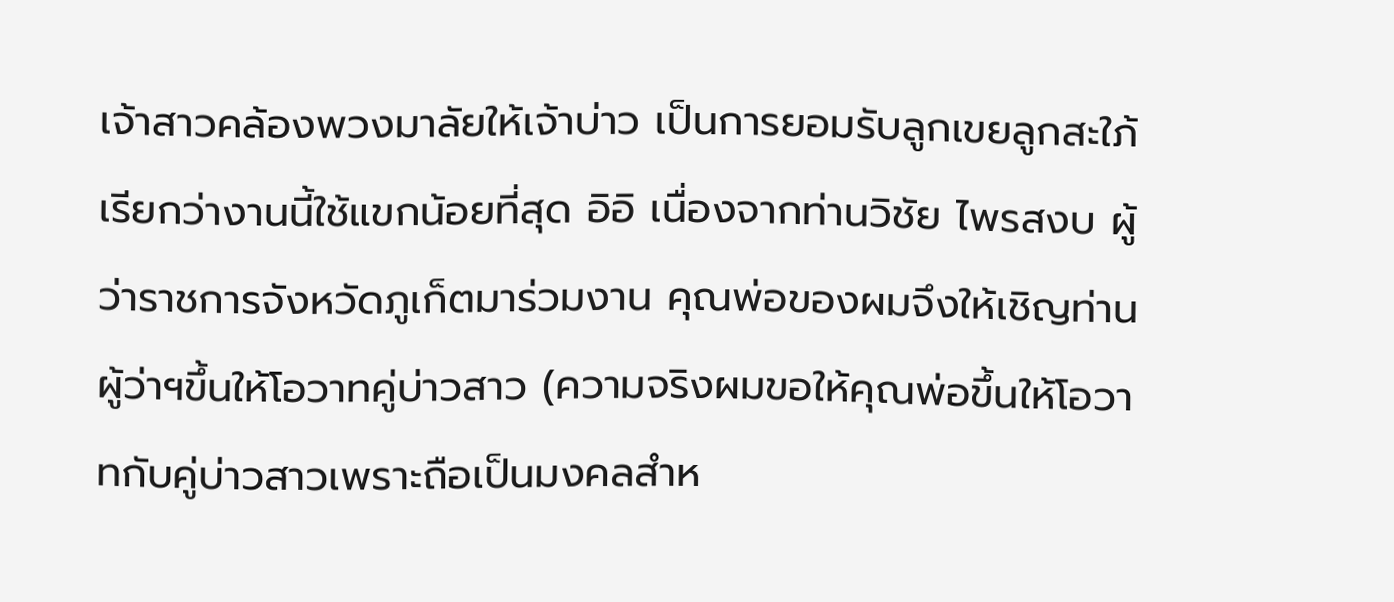เจ้าสาวคล้องพวงมาลัยให้เจ้าบ่าว เป็นการยอมรับลูกเขยลูกสะใภ้ เรียกว่างานนี้ใช้แขกน้อยที่สุด อิอิ เนื่องจากท่านวิชัย ไพรสงบ ผู้ว่าราชการจังหวัดภูเก็ตมาร่วมงาน คุณพ่อของผมจึงให้เชิญท่านผู้ว่าฯขึ้นให้โอวาทคู่บ่าวสาว (ความจริงผมขอให้คุณพ่อขึ้นให้โอวาทกับคู่บ่าวสาวเพราะถือเป็นมงคลสำห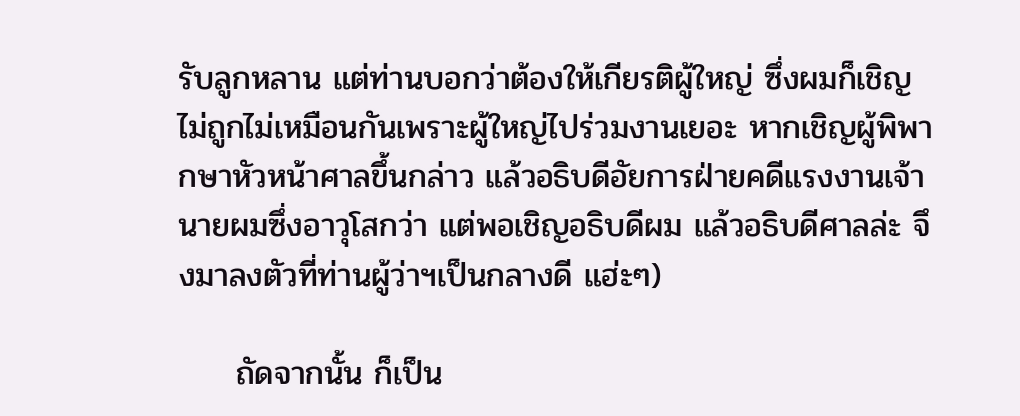รับลูกหลาน แต่ท่านบอกว่าต้องให้เกียรติผู้ใหญ่ ซึ่งผมก็เชิญไม่ถูกไม่เหมือนกันเพราะผู้ใหญ่ไปร่วมงานเยอะ หากเชิญผู้พิพากษาหัวหน้าศาลขึ้นกล่าว แล้วอธิบดีอัยการฝ่ายคดีแรงงานเจ้านายผมซึ่งอาวุโสกว่า แต่พอเชิญอธิบดีผม แล้วอธิบดีศาลล่ะ จึงมาลงตัวที่ท่านผู้ว่าฯเป็นกลางดี แฮ่ะๆ)

     ถัดจากนั้น ก็เป็น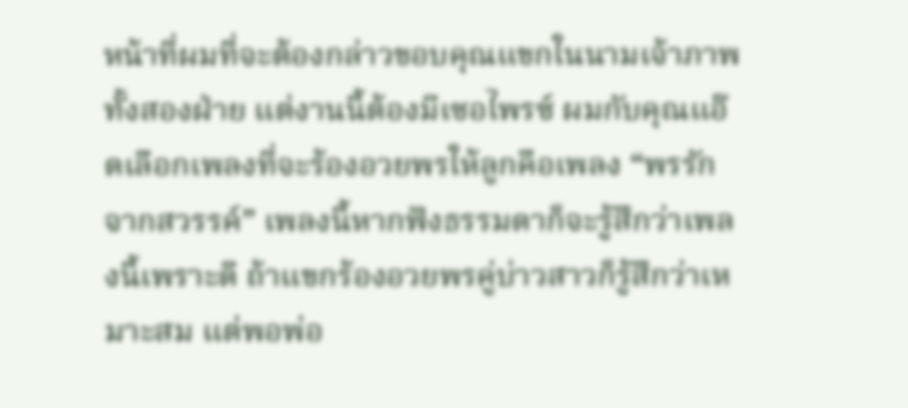หน้าที่ผมที่จะต้องกล่าวขอบคุณแขกในนามเจ้าภาพทั้งสองฝ่าย แต่งานนี้ต้องมีเซอไพรซ์ ผมกับคุณแอ๊ดเลือกเพลงที่จะร้องอวยพรให้ลูกคือเพลง “พรรักจากสวรรค์” เพลงนี้หากฟังธรรมดาก็จะรู้สึกว่าเพลงนี้เพราะดี ถ้าแขกร้องอวยพรคู่บ่าวสาวก็รู้สึกว่าเหมาะสม แต่พอพ่อ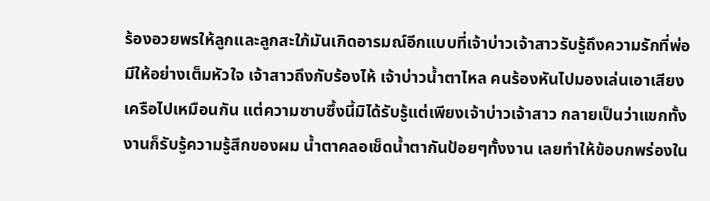ร้องอวยพรให้ลูกและลูกสะใภ้มันเกิดอารมณ์อีกแบบที่เจ้าบ่าวเจ้าสาวรับรู้ถึงความรักที่พ่อมีให้อย่างเต็มหัวใจ เจ้าสาวถึงกับร้องไห้ เจ้าบ่าวน้ำตาไหล คนร้องหันไปมองเล่นเอาเสียงเครือไปเหมือนกัน แต่ความซาบซึ้งนี้มิได้รับรู้แต่เพียงเจ้าบ่าวเจ้าสาว กลายเป็นว่าแขกทั้งงานก็รับรู้ความรู้สึกของผม น้ำตาคลอเช็ดน้ำตากันป้อยๆทั้งงาน เลยทำให้ข้อบกพร่องใน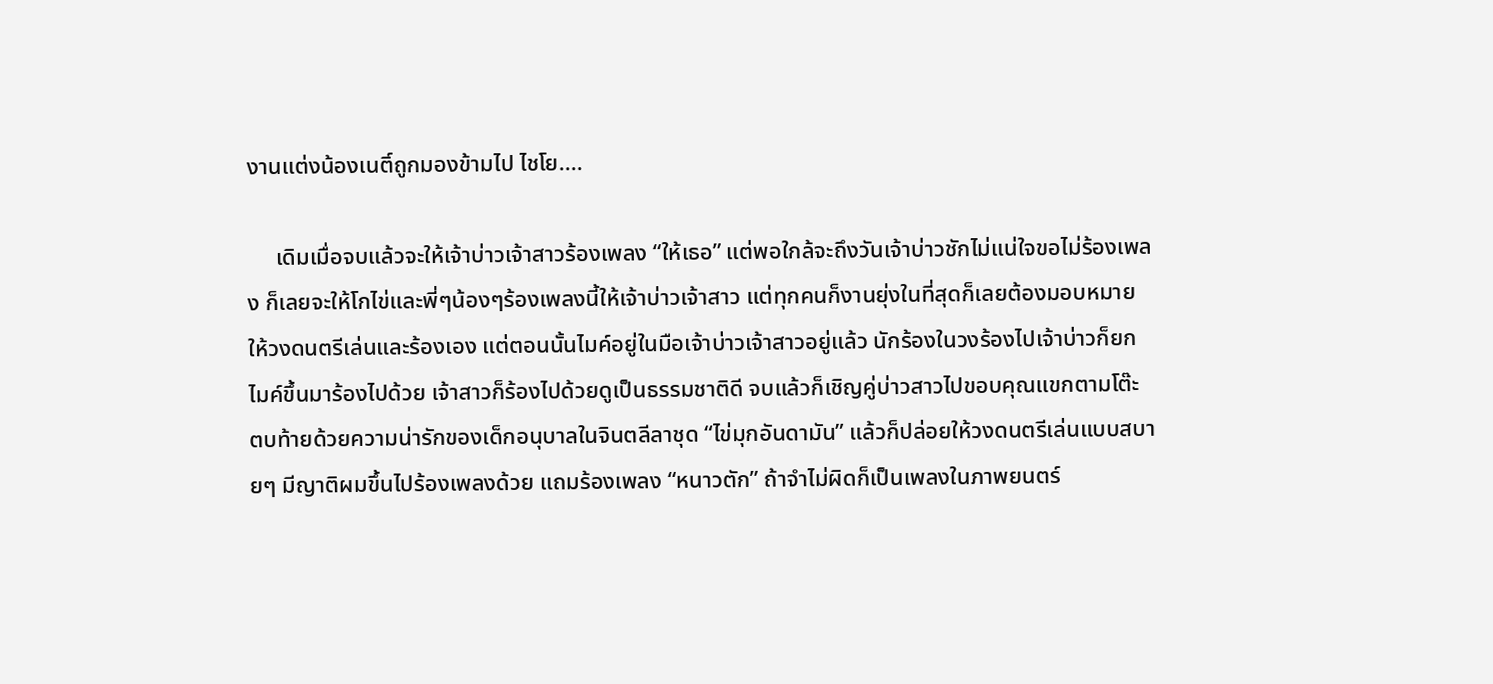งานแต่งน้องเนติ์ถูกมองข้ามไป ไชโย....

     เดิมเมื่อจบแล้วจะให้เจ้าบ่าวเจ้าสาวร้องเพลง “ให้เธอ” แต่พอใกล้จะถึงวันเจ้าบ่าวชักไม่แน่ใจขอไม่ร้องเพลง ก็เลยจะให้โกไข่และพี่ๆน้องๆร้องเพลงนี้ให้เจ้าบ่าวเจ้าสาว แต่ทุกคนก็งานยุ่งในที่สุดก็เลยต้องมอบหมายให้วงดนตรีเล่นและร้องเอง แต่ตอนนั้นไมค์อยู่ในมือเจ้าบ่าวเจ้าสาวอยู่แล้ว นักร้องในวงร้องไปเจ้าบ่าวก็ยกไมค์ขึ้นมาร้องไปด้วย เจ้าสาวก็ร้องไปด้วยดูเป็นธรรมชาติดี จบแล้วก็เชิญคู่บ่าวสาวไปขอบคุณแขกตามโต๊ะ ตบท้ายด้วยความน่ารักของเด็กอนุบาลในจินตลีลาชุด “ไข่มุกอันดามัน” แล้วก็ปล่อยให้วงดนตรีเล่นแบบสบายๆ มีญาติผมขึ้นไปร้องเพลงด้วย แถมร้องเพลง “หนาวตัก” ถ้าจำไม่ผิดก็เป็นเพลงในภาพยนตร์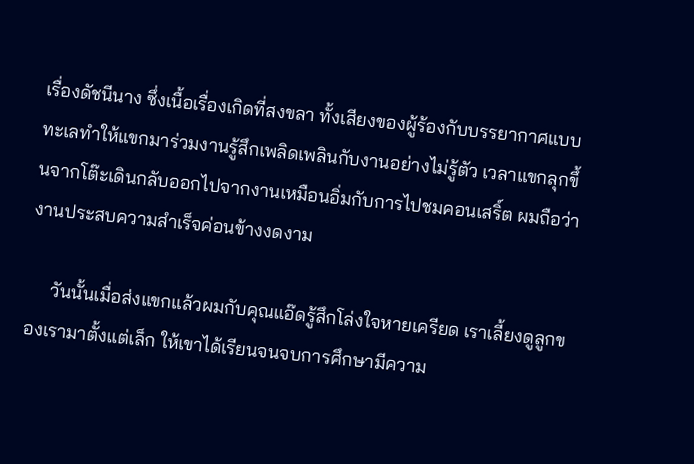เรื่องดัชนีนาง ซึ่งเนื้อเรื่องเกิดที่สงขลา ทั้งเสียงของผู้ร้องกับบรรยากาศแบบทะเลทำให้แขกมาร่วมงานรู้สึกเพลิดเพลินกับงานอย่างไม่รู้ตัว เวลาแขกลุกขึ้นจากโต๊ะเดินกลับออกไปจากงานเหมือนอิ่มกับการไปชมคอนเสริ์ต ผมถือว่างานประสบความสำเร็จค่อนข้างงดงาม

     วันนั้นเมื่อส่งแขกแล้วผมกับคุณแอ๊ดรู้สึกโล่งใจหายเครียด เราเลี้ยงดูลูกของเรามาตั้งแต่เล็ก ให้เขาได้เรียนจนจบการศึกษามีความ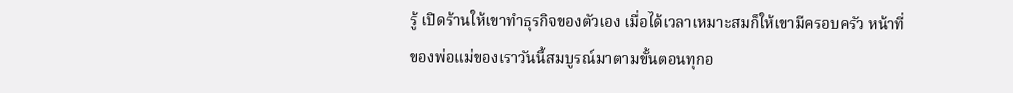รู้ เปิดร้านให้เขาทำธุรกิจของตัวเอง เมื่อได้เวลาเหมาะสมก็ให้เขามีครอบครัว หน้าที่ของพ่อแม่ของเราวันนี้สมบูรณ์มาตามขั้นตอนทุกอ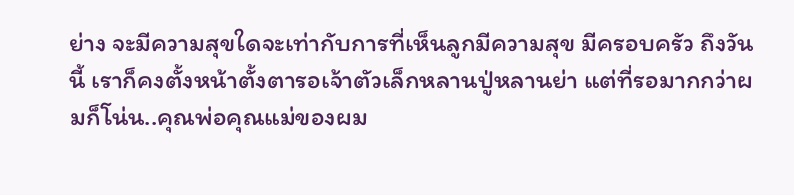ย่าง จะมีความสุขใดจะเท่ากับการที่เห็นลูกมีความสุข มีครอบครัว ถึงวันนี้ เราก็คงตั้งหน้าตั้งตารอเจ้าตัวเล็กหลานปู่หลานย่า แต่ที่รอมากกว่าผมก็โน่น..คุณพ่อคุณแม่ของผม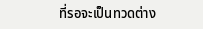ที่รอจะเป็นทวดต่าง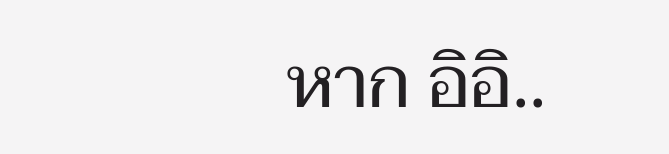หาก อิอิ..